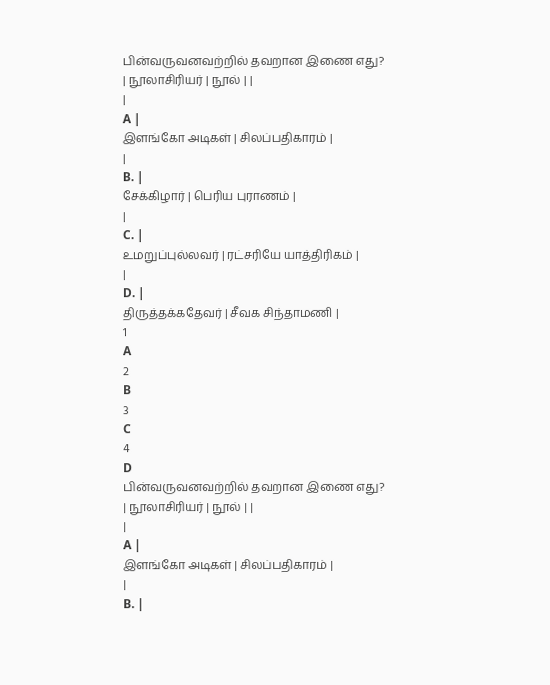பின்வருவனவற்றில் தவறான இணை எது?
| நூலாசிரியர் | நூல் | |
|
A |
இளங்கோ அடிகள் | சிலப்பதிகாரம் |
|
B. |
சேக்கிழார் | பெரிய புராணம் |
|
C. |
உமறுப்புல்லவர் | ரட்சரியே யாத்திரிகம் |
|
D. |
திருத்தக்கதேவர் | சீவக சிந்தாமணி |
1
A
2
B
3
C
4
D
பின்வருவனவற்றில் தவறான இணை எது?
| நூலாசிரியர் | நூல் | |
|
A |
இளங்கோ அடிகள் | சிலப்பதிகாரம் |
|
B. |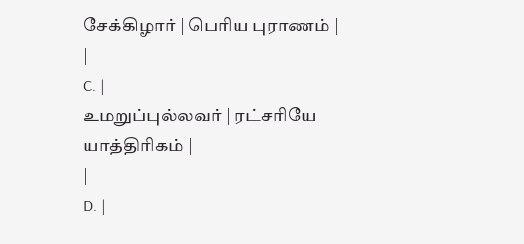சேக்கிழார் | பெரிய புராணம் |
|
C. |
உமறுப்புல்லவர் | ரட்சரியே யாத்திரிகம் |
|
D. |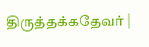திருத்தக்கதேவர் |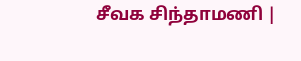சீவக சிந்தாமணி |